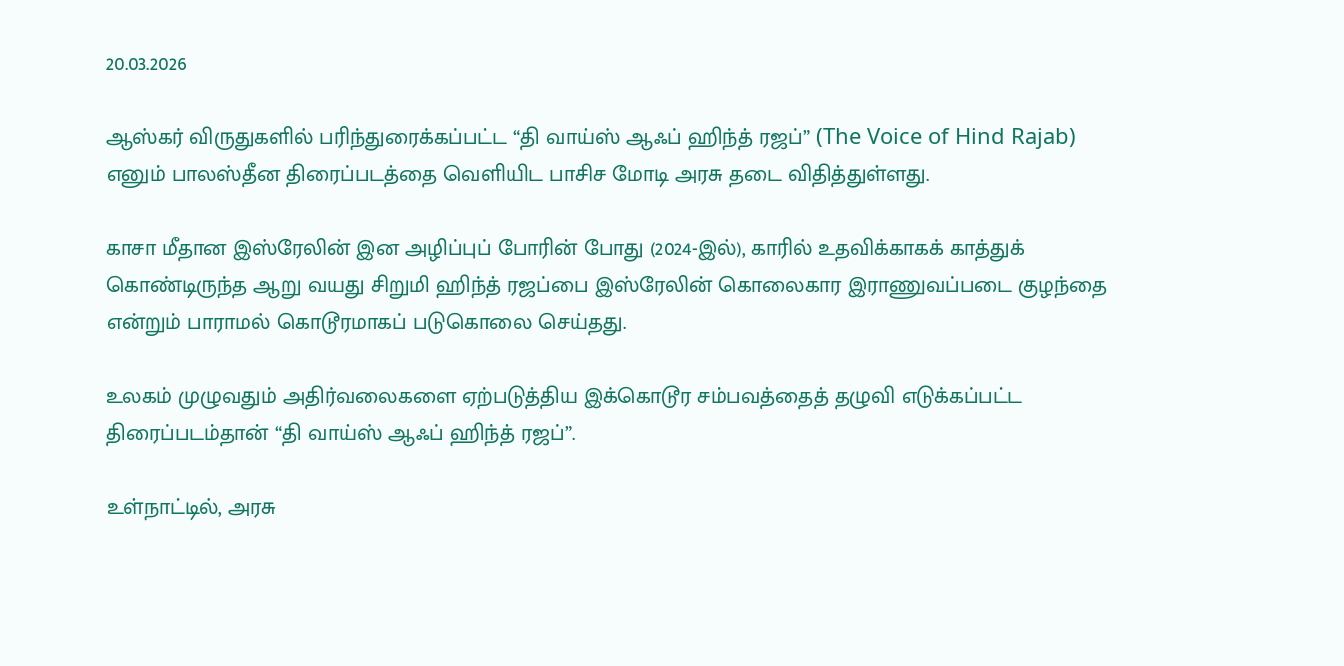20.03.2026

ஆஸ்கர் விருதுகளில் பரிந்துரைக்கப்பட்ட “தி வாய்ஸ் ஆஃப் ஹிந்த் ரஜப்” (The Voice of Hind Rajab) எனும் பாலஸ்தீன திரைப்படத்தை வெளியிட பாசிச மோடி அரசு தடை விதித்துள்ளது.

காசா மீதான இஸ்ரேலின் இன அழிப்புப் போரின் போது (2024-இல்), காரில் உதவிக்காகக் காத்துக் கொண்டிருந்த ஆறு வயது சிறுமி ஹிந்த் ரஜப்பை இஸ்ரேலின் கொலைகார இராணுவப்படை குழந்தை என்றும் பாராமல் கொடூரமாகப் படுகொலை செய்தது.

உலகம் முழுவதும் அதிர்வலைகளை ஏற்படுத்திய இக்கொடூர சம்பவத்தைத் தழுவி எடுக்கப்பட்ட திரைப்படம்தான் “தி வாய்ஸ் ஆஃப் ஹிந்த் ரஜப்”.

உள்நாட்டில், அரசு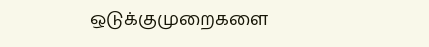ஒடுக்குமுறைகளை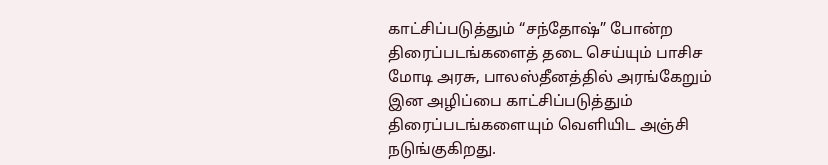காட்சிப்படுத்தும் “சந்தோஷ்” போன்ற திரைப்படங்களைத் தடை செய்யும் பாசிச மோடி அரசு, பாலஸ்தீனத்தில் அரங்கேறும் இன அழிப்பை காட்சிப்படுத்தும் திரைப்படங்களையும் வெளியிட அஞ்சி நடுங்குகிறது.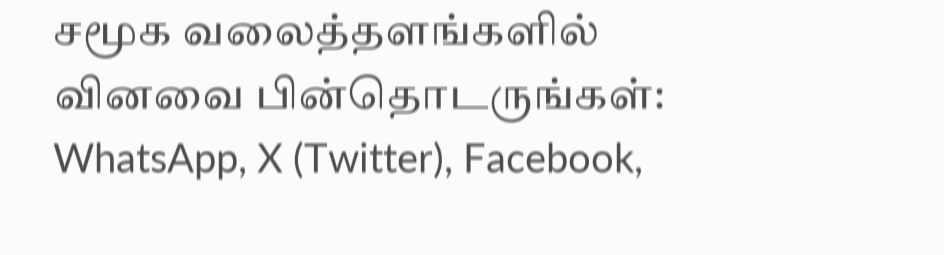சமூக வலைத்தளங்களில் வினவை பின்தொடருங்கள்:
WhatsApp, X (Twitter), Facebook,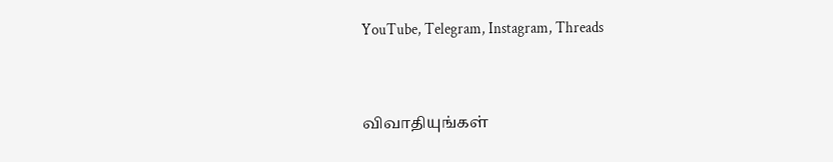YouTube, Telegram, Instagram, Threads



விவாதியுங்கள்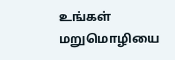உங்கள் மறுமொழியை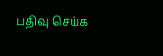பதிவு செய்க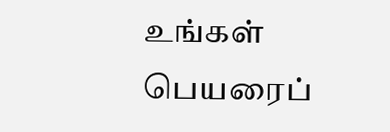உங்கள் பெயரைப்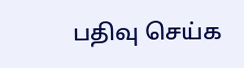பதிவு செய்க